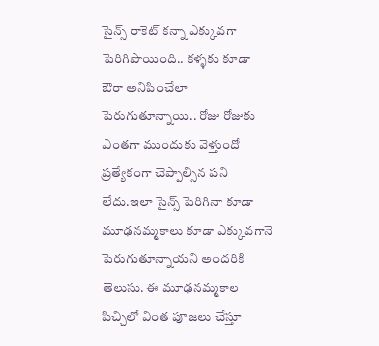సైన్స్ రాకెట్ కన్నా ఎక్కువగా పెరిగిపొయింది.. కళ్ళకు కూడా ఔరా అనిపించేలా పెరుగుతూన్నాయి.. రోజు రోజుకు ఎంతగా ముందుకు వెళ్తుందో ప్రత్యేకంగా చెప్పాల్సిన పని లేదు.ఇలా సైన్స్ పెరిగినా కూడా మూఢనమ్మకాలు కూడా ఎక్కువగానె పెరుగుతూన్నాయని అందరికి తెలుసు. ఈ మూఢనమ్మకాల పిచ్చిలో వింత పూజలు చేస్తూ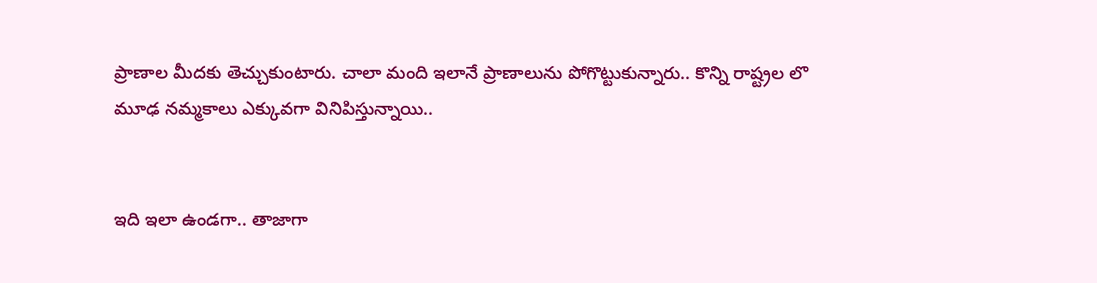ప్రాణాల మీదకు తెచ్చుకుంటారు. చాలా మంది ఇలానే ప్రాణాలును పోగొట్టుకున్నారు.. కొన్ని రాష్ట్రల లొ మూఢ నమ్మకాలు ఎక్కువగా వినిపిస్తున్నాయి..


ఇది ఇలా ఉండగా.. తాజాగా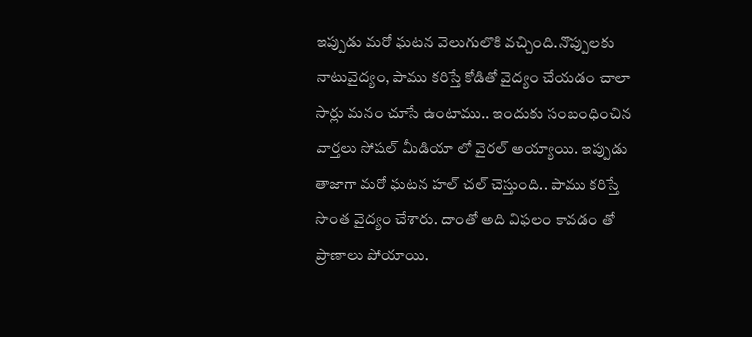ఇప్పుడు మరో ఘటన వెలుగులొకి వచ్చింది.నొప్పులకు నాటువైద్యం, పాము కరిస్తే కోడితో వైద్యం చేయడం చాలా సార్లు మనం చూసే ఉంటాము.. ఇందుకు సంబంధించిన వార్తలు సోషల్ మీడియా లో వైరల్ అయ్యాయి. ఇప్పుడు తాజాగా మరో ఘటన హల్ చల్ చెస్తుంది.. పాము కరిస్తే సొంత వైద్యం చేశారు. దాంతో అది విఫలం కావడం తో ప్రాణాలు పోయాయి.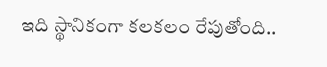ఇది స్థానికంగా కలకలం రేపుతోంది..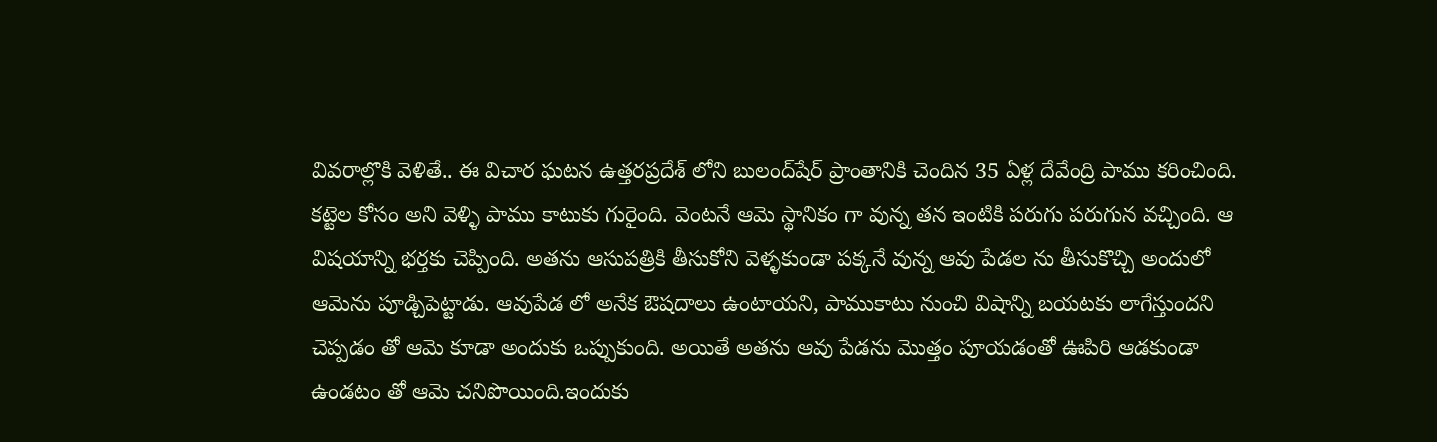వివరాల్లొకి వెళితే.. ఈ విచార ఘటన ఉత్తరప్రదేశ్‌ లోని బులంద్‌షేర్ ప్రాంతానికి చెందిన 35 ఏళ్ల దేవేంద్రి పాము కరించింది. కట్టెల కోసం అని వెళ్ళి పాము కాటుకు గురైంది. వెంటనే ఆమె స్థానికం గా వున్న తన ఇంటికి పరుగు పరుగున వచ్చింది. ఆ విషయాన్ని భర్తకు చెప్పింది. అతను ఆసుపత్రికి తీసుకోని వెళ్ళకుండా పక్కనే వున్న ఆవు పేడల ను తీసుకొచ్చి అందులో ఆమెను పూడ్చిపెట్టాడు. ఆవుపేడ లో అనేక ఔషదాలు ఉంటాయని, పాముకాటు నుంచి విషాన్ని బయటకు లాగేస్తుందని చెప్పడం తో ఆమె కూడా అందుకు ఒప్పుకుంది. అయితే అతను ఆవు పేడను మొత్తం పూయడంతో ఊపిరి ఆడకుండా ఉండటం తో ఆమె చనిపొయింది.ఇందుకు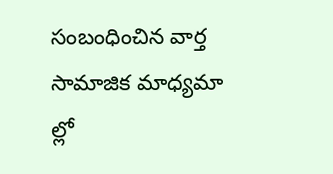సంబంధించిన వార్త సామాజిక మాధ్యమా ల్లో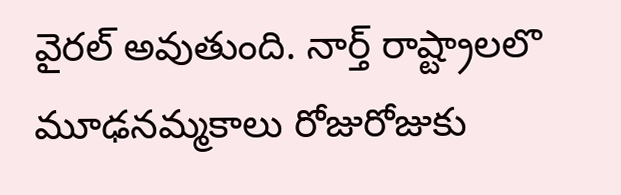వైరల్ అవుతుంది. నార్త్ రాష్ట్రాలలొ మూఢనమ్మకాలు రోజురోజుకు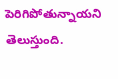పెరిగిపోతున్నాయని తెలుస్తుంది.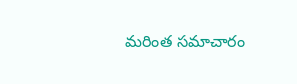మరింత సమాచారం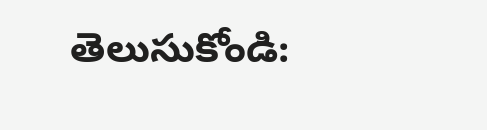తెలుసుకోండి: